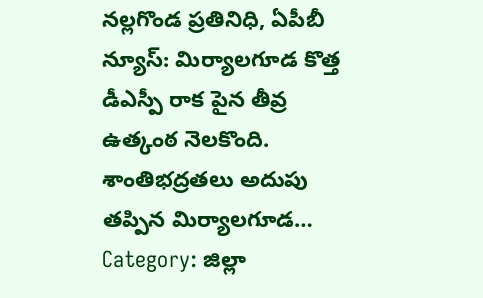నల్లగొండ ప్రతినిధి, ఏపీబీ న్యూస్: మిర్యాలగూడ కొత్త డీఎస్పీ రాక పైన తీవ్ర ఉత్కంఠ నెలకొంది. శాంతిభద్రతలు అదుపు తప్పిన మిర్యాలగూడ…
Category: జిల్లా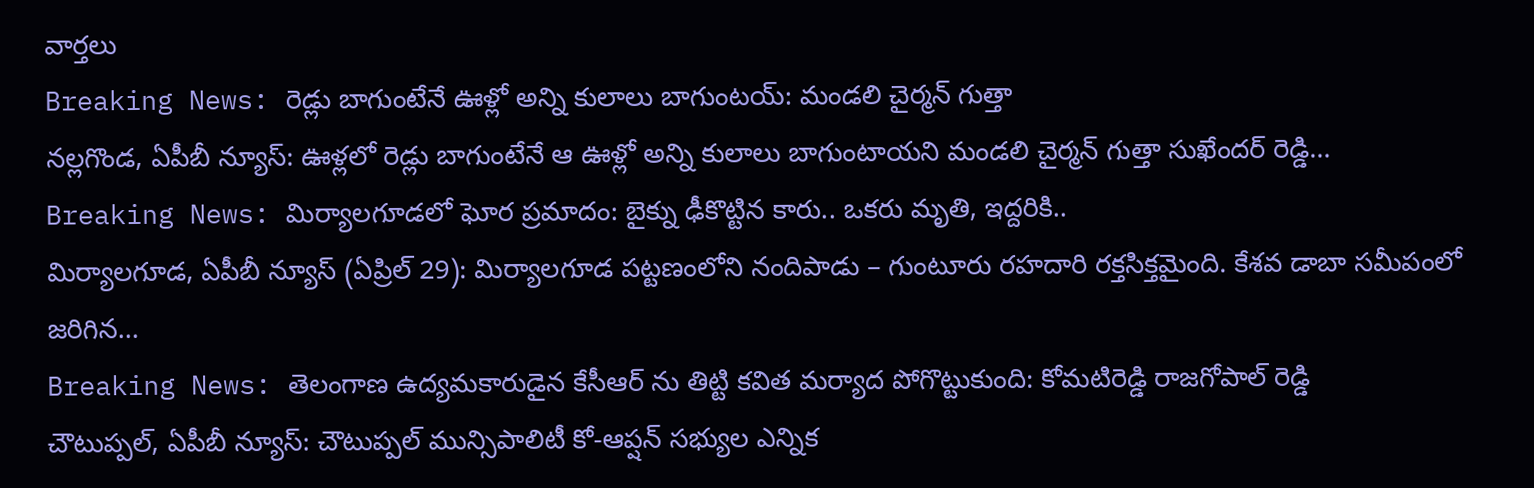వార్తలు
Breaking News: రెడ్లు బాగుంటేనే ఊళ్లో అన్ని కులాలు బాగుంటయ్: మండలి చైర్మన్ గుత్తా
నల్లగొండ, ఏపీబీ న్యూస్: ఊళ్లలో రెడ్లు బాగుంటేనే ఆ ఊళ్లో అన్ని కులాలు బాగుంటాయని మండలి చైర్మన్ గుత్తా సుఖేందర్ రెడ్డి…
Breaking News: మిర్యాలగూడలో ఘోర ప్రమాదం: బైక్ను ఢీకొట్టిన కారు.. ఒకరు మృతి, ఇద్దరికి..
మిర్యాలగూడ, ఏపీబీ న్యూస్ (ఏప్రిల్ 29): మిర్యాలగూడ పట్టణంలోని నందిపాడు – గుంటూరు రహదారి రక్తసిక్తమైంది. కేశవ డాబా సమీపంలో జరిగిన…
Breaking News: తెలంగాణ ఉద్యమకారుడైన కేసీఆర్ ను తిట్టి కవిత మర్యాద పోగొట్టుకుంది: కోమటిరెడ్డి రాజగోపాల్ రెడ్డి
చౌటుప్పల్, ఏపీబీ న్యూస్: చౌటుప్పల్ మున్సిపాలిటీ కో-ఆప్షన్ సభ్యుల ఎన్నిక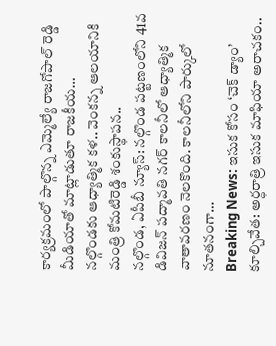కార్యక్రమంలో పాల్గొన్న ఎమ్మెల్యే రాజగోపాల్ రెడ్డి మీడియాతో మాట్లాడుతూ రాజకీయ…
నల్గొండకు ఆధ్యాత్మిక కళ.. వెంకన్న ఆలయానికి మంత్రి కోమటిరెడ్డి శంకుస్థాపన..
నల్గొండ, ఏపీబీ న్యూస్: నల్గొండ పట్టణంలోని 41వ డివిజన్ పద్మావతి నగర్ కాలనీలో ఆధ్యాత్మిక వాతావరణం నెలకొంది. కాలనీలోని పార్కులో నూతనంగా…
Breaking News: ఇసుక కోసం ‘చెక్ డ్యాం’ కూల్చివేత: అర్ధరాత్రి ఇసుక మాఫియా అరాచకం..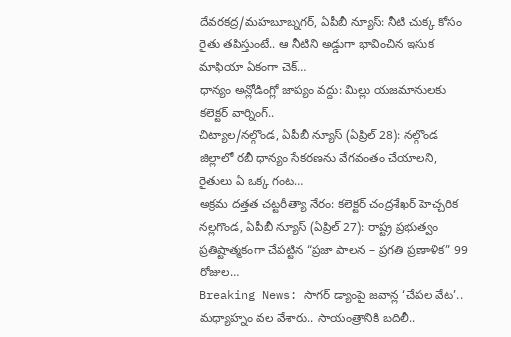దేవరకద్ర/మహబూబ్నగర్, ఏపీబీ న్యూస్: నీటి చుక్క కోసం రైతు తపిస్తుంటే.. ఆ నీటిని అడ్డుగా భావించిన ఇసుక మాఫియా ఏకంగా చెక్…
ధాన్యం అన్లోడింగ్లో జాప్యం వద్దు: మిల్లు యజమానులకు కలెక్టర్ వార్నింగ్..
చిట్యాల/నల్గొండ, ఏపీబీ న్యూస్ (ఏప్రిల్ 28): నల్గొండ జిల్లాలో రబీ ధాన్యం సేకరణను వేగవంతం చేయాలని, రైతులు ఏ ఒక్క గంట…
అక్రమ దత్తత చట్టరీత్యా నేరం: కలెక్టర్ చంద్రశేఖర్ హెచ్చరిక
నల్లగొండ, ఏపీబీ న్యూస్ (ఏప్రిల్ 27): రాష్ట్ర ప్రభుత్వం ప్రతిష్టాత్మకంగా చేపట్టిన “ప్రజా పాలన – ప్రగతి ప్రణాళిక” 99 రోజుల…
Breaking News: సాగర్ డ్యాంపై జవాన్ల ‘చేపల వేట’.. మధ్యాహ్నం వల వేశారు.. సాయంత్రానికి బదిలీ..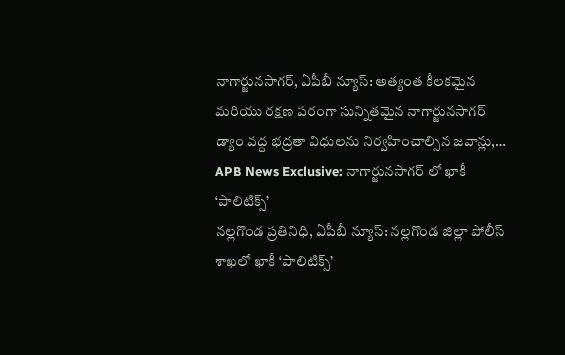నాగార్జునసాగర్, ఏపీబీ న్యూస్: అత్యంత కీలకమైన మరియు రక్షణ పరంగా సున్నితమైన నాగార్జునసాగర్ డ్యాం వద్ద భద్రతా విధులను నిర్వహించాల్సిన జవాన్లు,…
APB News Exclusive: నాగార్జునసాగర్ లో ఖాకీ ‘పాలిటిక్స్’
నల్లగొండ ప్రతినిధి, ఏపీబీ న్యూస్: నల్లగొండ జిల్లా పోలీస్ శాఖలో ఖాకీ ‘పాలిటిక్స్’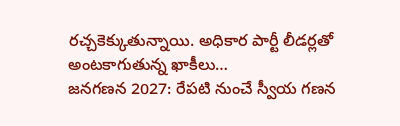రచ్చకెక్కుతున్నాయి. అధికార పార్టీ లీడర్లతో అంటకాగుతున్న ఖాకీలు…
జనగణన 2027: రేపటి నుంచే స్వీయ గణన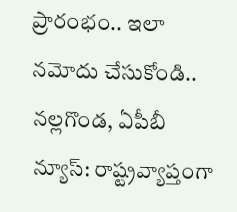ప్రారంభం.. ఇలా నమోదు చేసుకోండి..
నల్లగొండ, ఏపీబీ న్యూస్: రాష్ట్రవ్యాప్తంగా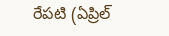రేపటి (ఏప్రిల్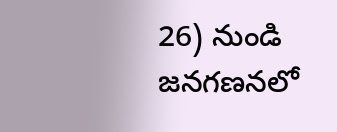26) నుండి జనగణనలో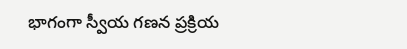భాగంగా స్వీయ గణన ప్రక్రియ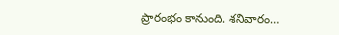ప్రారంభం కానుంది. శనివారం…